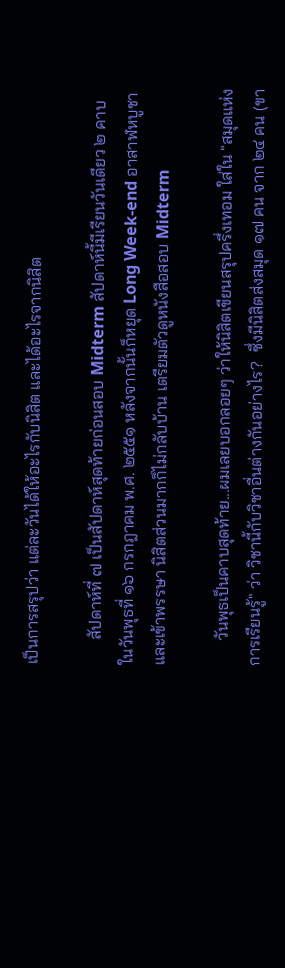เป็นการสรุปว่า แต่ละวันได้ให้อะไรกับนิสิต และได้อะไรจากนิสิต

      สัปดาห์ที่ ๗ เป็นสัปดาห์สุดท้ายก่อนสอบ Midterm สัปดาห์นี้มีเรียนวันเดียว ๒ คาบ ในวันพุธที่ ๑๖ กรกฎาคม พ.ศ. ๒๕๕๑ หลังจากนั้นก็หยุด Long Week-end อาสาฬหบูชาและเข้าพรรษา นิสิตส่วนมากก็ไม่กลับบ้าน เตรียมตัวดูหนังสือสอบ Midterm

      วันพุธเป็นคาบสุดท้าย...ผมเลยบอกลอยๆ ว่าให้นิสิตเขียนสรุปครึ่งเทอม ใส่ใน "สมุดแห่งการเรียนรู้" ว่า วิชานี้กับวิชาอื่นต่างกันอย่างไร?  ซึ่งมีนิสิตส่งสมุด ๑๗ คน จาก ๒๔ คน (ขา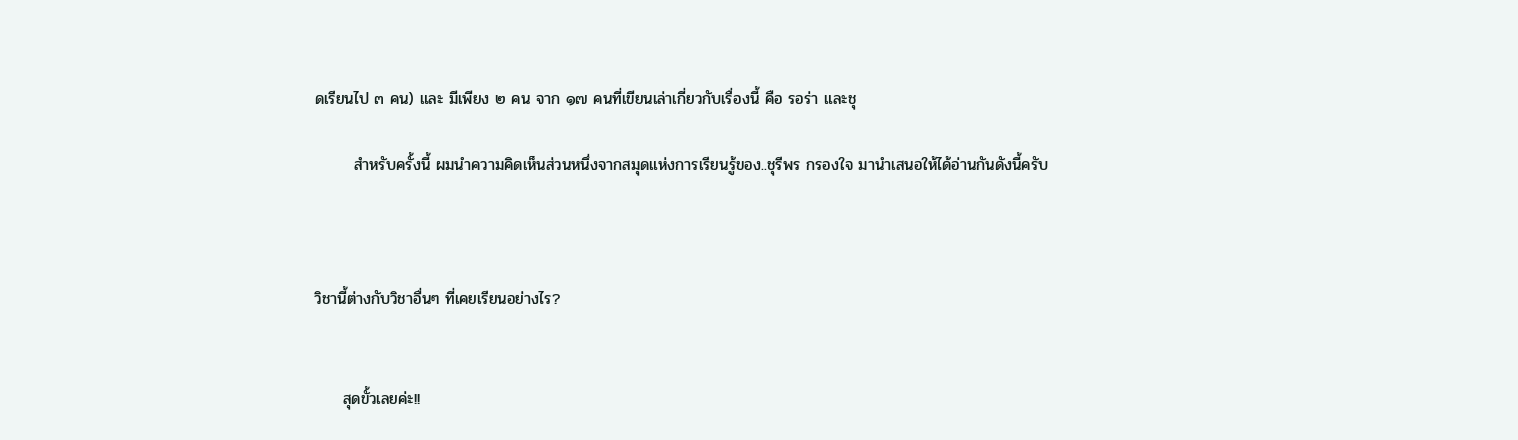ดเรียนไป ๓ คน) และ มีเพียง ๒ คน จาก ๑๗ คนที่เขียนเล่าเกี่ยวกับเรื่องนี้ คือ รอร่า และชุ

       สำหรับครั้งนี้ ผมนำความคิดเห็นส่วนหนึ่งจากสมุดแห่งการเรียนรู้ของ..ชุรีพร กรองใจ มานำเสนอให้ได้อ่านกันดังนี้ครับ



วิชานี้ต่างกับวิชาอื่นๆ ที่เคยเรียนอย่างไร?


     สุดขั้วเลยค่ะ!!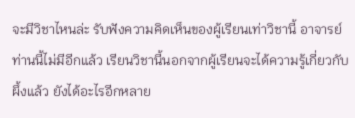จะมีวิชาไหนล่ะ รับฟังความคิดเห็นของผู้เรียนเท่าวิชานี้ อาจารย์ท่านนี้ไม่มีอีกแล้ว เรียนวิชานี้นอกจากผู้เรียนจะได้ความรู้เกี่ยวกับผึ้งแล้ว ยังได้อะไรอีกหลาย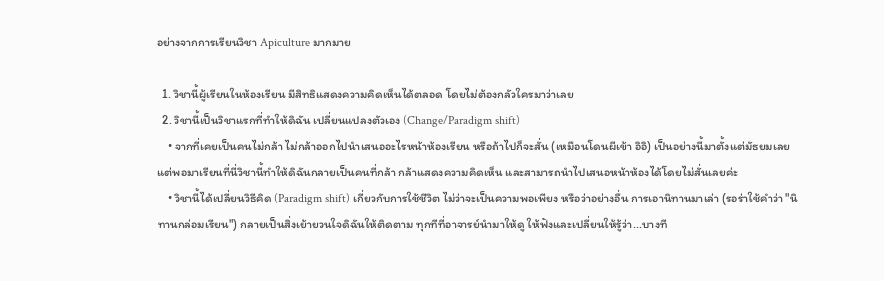อย่างจากการเรียนวิชา Apiculture มากมาย

  1. วิชานี้ผู้เรียนในห้องเรียน มีสิทธิแสดงความคิดเห็นได้ตลอด โดยไม่ต้องกลัวใครมาว่าเลย
  2. วิชานี้เป็นวิชาแรกที่ทำให้ดิฉัน เปลี่ยนแปลงตัวเอง (Change/Paradigm shift)
    • จากที่เคยเป็นคนไม่กล้า ไม่กล้าออกไปนำเสนออะไรหน้าห้องเรียน หรือถ้าไปก็จะสั่น (เหมือนโดนผีเข้า อิอิ) เป็นอย่างนี้มาตั้งแต่มัธยมเลย แต่พอมาเรียนที่นี่วิชานี้ทำให้ดิฉันกลายเป็นคนที่กล้า กล้าแสดงความคิดเห็น และสามารถนำไปเสนอหน้าห้องได้โดยไม่สั่นเลยค่ะ
    • วิชานี้ได้เปลี่ยนวิธีคิด (Paradigm shift) เกี่ยวกับการใช้ชีวิต ไม่ว่าจะเป็นความพอเพียง หรือว่าอย่างอื่น การเอานิทานมาเล่า (รอร่าใช้คำว่า "นิทานกล่อมเรียน") กลายเป็นสิ่งเย้ายวนใจดิฉันให้ติดตาม ทุกทีที่อาจารย์นำมาให้ดู ให้ฟังและเปลี่ยนให้รู้ว่า...บางที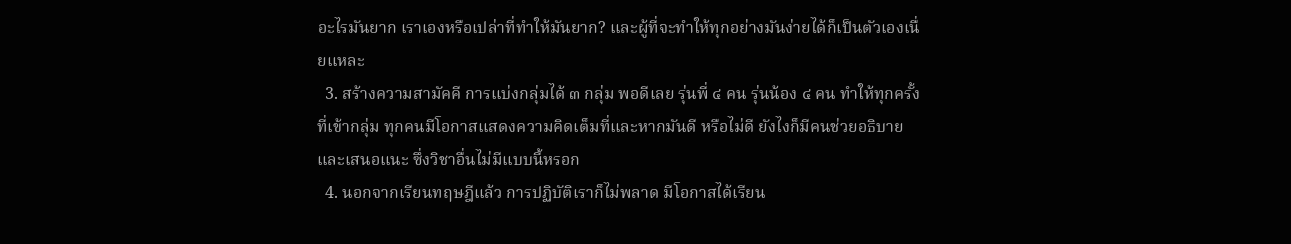อะไรมันยาก เราเองหรือเปล่าที่ทำให้มันยาก? และผู้ที่จะทำให้ทุกอย่างมันง่ายได้ก็เป็นตัวเองเนื่ยแหละ
  3. สร้างความสามัคคี การแบ่งกลุ่มได้ ๓ กลุ่ม พอดีเลย รุ่นพี่ ๔ คน รุ่นน้อง ๔ คน ทำให้ทุกครั้งที่เข้ากลุ่ม ทุกคนมีโอกาสแสดงความคิดเต็มที่และหากมันดี หรือไม่ดี ยังไงก็มีคนช่วยอธิบาย และเสนอแนะ ซึ่งวิชาอื่นไม่มีแบบนี้หรอก
  4. นอกจากเรียนทฤษฎีแล้ว การปฏิบัติเราก็ไม่พลาด มีโอกาสได้เรียน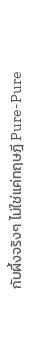กับผึ้งจริงๆ ไม่ใช่แค่ทฤษฎี Pure-Pure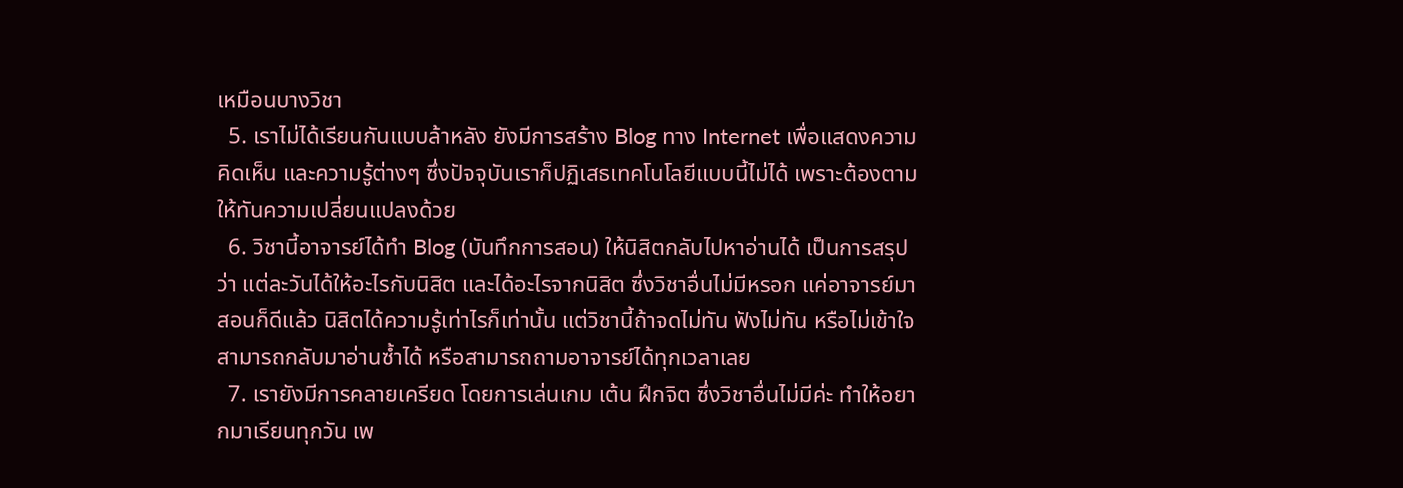เหมือนบางวิชา
  5. เราไม่ได้เรียนกันแบบล้าหลัง ยังมีการสร้าง Blog ทาง Internet เพื่อแสดงความคิดเห็น และความรู้ต่างๆ ซึ่งปัจจุบันเราก็ปฏิเสธเทคโนโลยีแบบนี้ไม่ได้ เพราะต้องตามให้ทันความเปลี่ยนแปลงด้วย
  6. วิชานี้อาจารย์ได้ทำ Blog (บันทึกการสอน) ให้นิสิตกลับไปหาอ่านได้ เป็นการสรุปว่า แต่ละวันได้ให้อะไรกับนิสิต และได้อะไรจากนิสิต ซึ่งวิชาอื่นไม่มีหรอก แค่อาจารย์มาสอนก็ดีแล้ว นิสิตได้ความรู้เท่าไรก็เท่านั้น แต่วิชานี้ถ้าจดไม่ทัน ฟังไม่ทัน หรือไม่เข้าใจ สามารถกลับมาอ่านซ้ำได้ หรือสามารถถามอาจารย์ได้ทุกเวลาเลย
  7. เรายังมีการคลายเครียด โดยการเล่นเกม เต้น ฝึกจิต ซึ่งวิชาอื่นไม่มีค่ะ ทำให้อยากมาเรียนทุกวัน เพ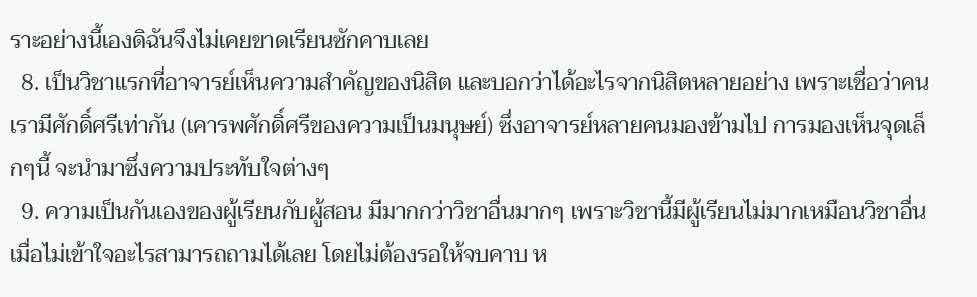ราะอย่างนี้เองดิฉันจึงไม่เคยขาดเรียนซักคาบเลย
  8. เป็นวิชาแรกที่อาจารย์เห็นความสำคัญของนิสิต และบอกว่าได้อะไรจากนิสิตหลายอย่าง เพราะเชื่อว่าคนเรามีศักดิ์ศรีเท่ากัน (เคารพศักดิ์ศรีของความเป็นมนุษย์) ซึ่งอาจารย์หลายคนมองข้ามไป การมองเห็นจุดเล็กๆนี้ จะนำมาซึ่งความประทับใจต่างๆ
  9. ความเป็นกันเองของผู้เรียนกับผู้สอน มีมากกว่าวิชาอื่นมากๆ เพราะวิชานี้มีผู้เรียนไม่มากเหมือนวิชาอื่น เมื่อไม่เข้าใจอะไรสามารถถามได้เลย โดยไม่ต้องรอให้จบคาบ ห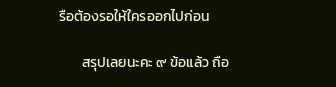รือต้องรอให้ใครออกไปก่อน

       สรุปเลยนะคะ ๙ ข้อแล้ว ถือ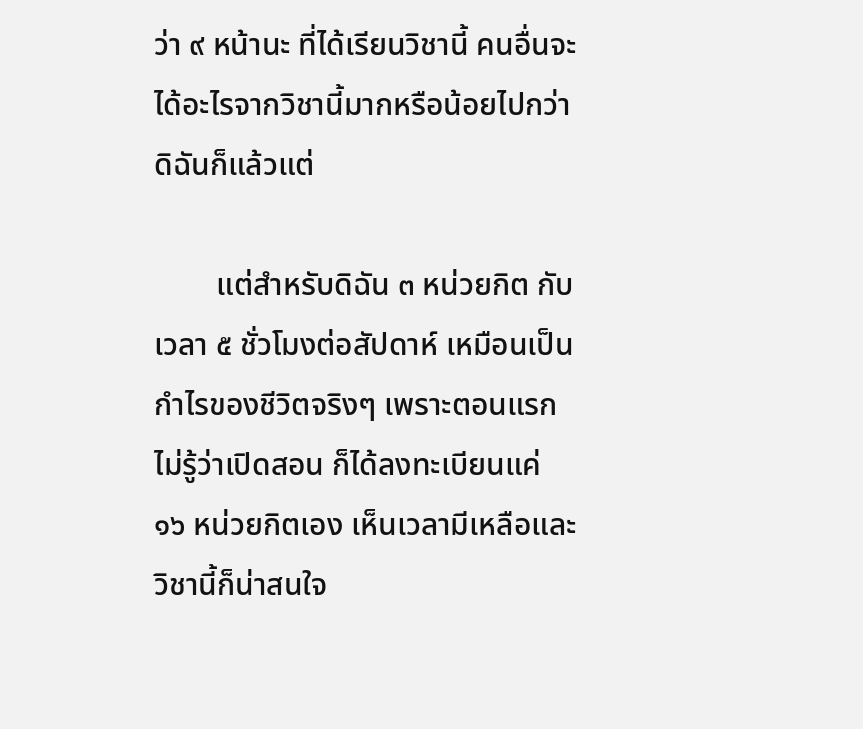ว่า ๙ หน้านะ ที่ได้เรียนวิชานี้ คนอื่นจะได้อะไรจากวิชานี้มากหรือน้อยไปกว่าดิฉันก็แล้วแต่

        แต่สำหรับดิฉัน ๓ หน่วยกิต กับเวลา ๕ ชั่วโมงต่อสัปดาห์ เหมือนเป็นกำไรของชีวิตจริงๆ เพราะตอนแรกไม่รู้ว่าเปิดสอน ก็ได้ลงทะเบียนแค่ ๑๖ หน่วยกิตเอง เห็นเวลามีเหลือและวิชานี้ก็น่าสนใจ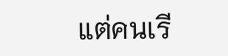แต่คนเรี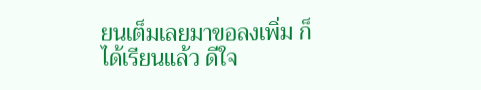ยนเต็มเลยมาขอลงเพิ่ม ก็ได้เรียนแล้ว ดีใจ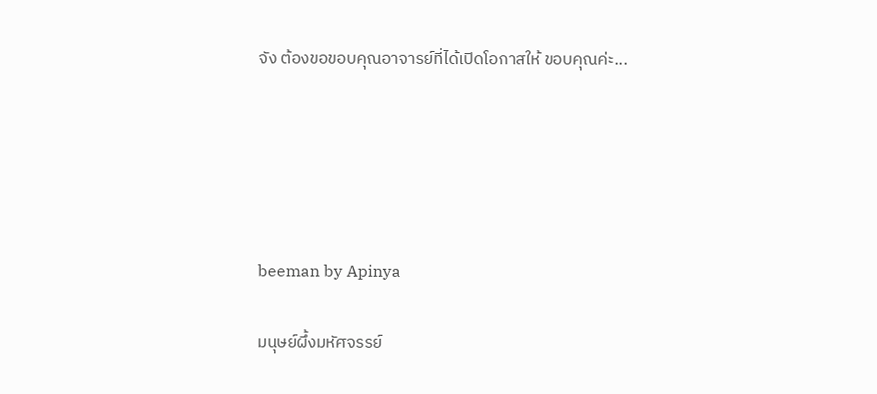จัง ต้องขอขอบคุณอาจารย์ที่ได้เปิดโอกาสให้ ขอบคุณค่ะ...





beeman by Apinya

มนุษย์ผึ้งมหัศจรรย์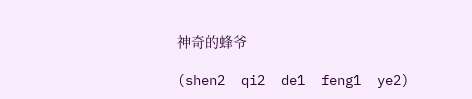神奇的蜂爷

(shen2  qi2  de1  feng1  ye2)